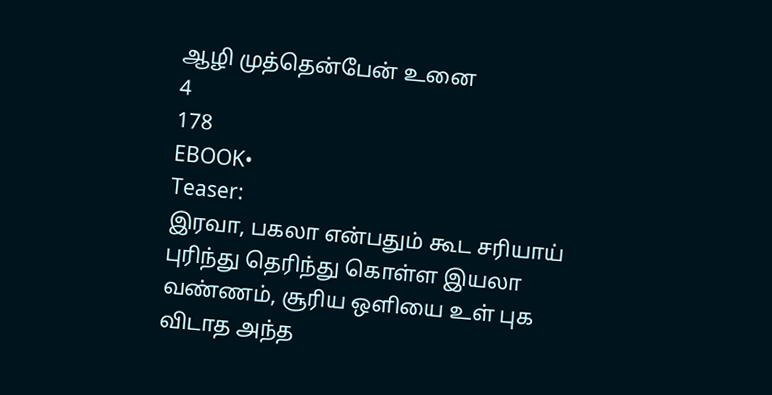ஆழி முத்தென்பேன் உனை
4
178
EBOOK•
Teaser:
இரவா, பகலா என்பதும் கூட சரியாய் புரிந்து தெரிந்து கொள்ள இயலா வண்ணம், சூரிய ஒளியை உள் புக விடாத அந்த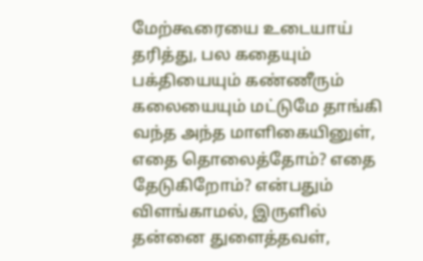மேற்கூரையை உடையாய் தரித்து, பல கதையும் பக்தியையும் கண்ணீரும் கலையையும் மட்டுமே தாங்கி வந்த அந்த மாளிகையினுள், எதை தொலைத்தோம்? எதை தேடுகிறோம்? என்பதும் விளங்காமல், இருளில் தன்னை துளைத்தவள்,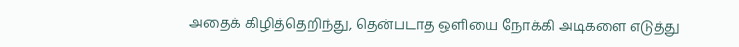அதைக் கிழித்தெறிந்து, தென்படாத ஒளியை நோக்கி அடிகளை எடுத்து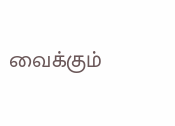வைக்கும்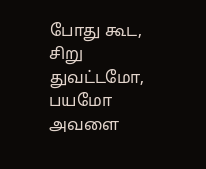போது கூட, சிறு துவட்டமோ, பயமோ அவளை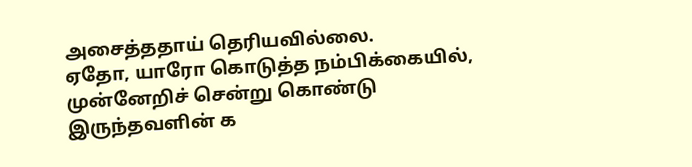அசைத்ததாய் தெரியவில்லை.
ஏதோ, யாரோ கொடுத்த நம்பிக்கையில், முன்னேறிச் சென்று கொண்டு இருந்தவளின் க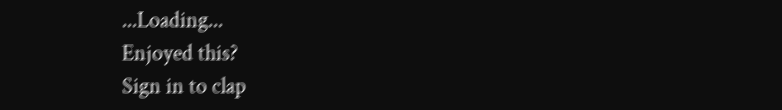...Loading...
Enjoyed this?
Sign in to clap